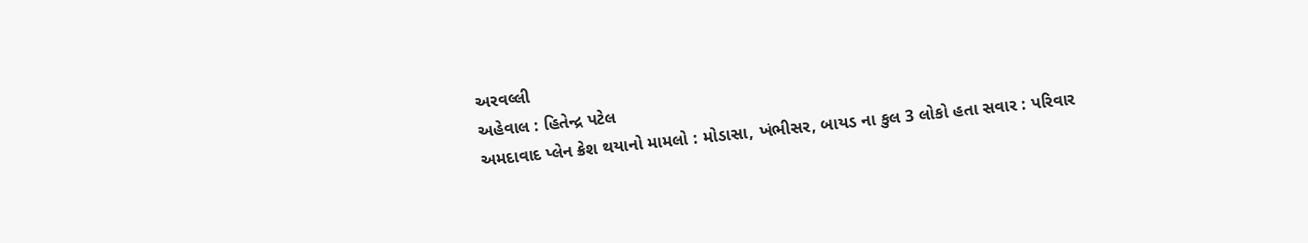અરવલ્લી
અહેવાલ : હિતેન્દ્ર પટેલ
અમદાવાદ પ્લેન ક્રેશ થયાનો મામલો : મોડાસા, ખંભીસર, બાયડ ના કુલ 3 લોકો હતા સવાર : પરિવાર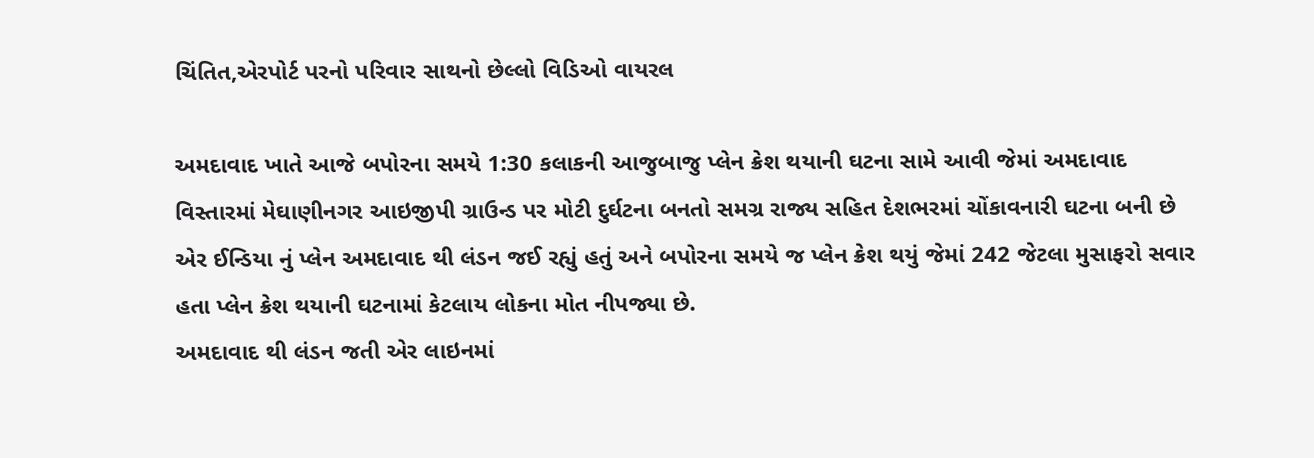ચિંતિત,એરપોર્ટ પરનો પરિવાર સાથનો છેલ્લો વિડિઓ વાયરલ

અમદાવાદ ખાતે આજે બપોરના સમયે 1:30 કલાકની આજુબાજુ પ્લેન ક્રેશ થયાની ઘટના સામે આવી જેમાં અમદાવાદ વિસ્તારમાં મેઘાણીનગર આઇજીપી ગ્રાઉન્ડ પર મોટી દુર્ઘટના બનતો સમગ્ર રાજ્ય સહિત દેશભરમાં ચોંકાવનારી ઘટના બની છે એર ઈન્ડિયા નું પ્લેન અમદાવાદ થી લંડન જઈ રહ્યું હતું અને બપોરના સમયે જ પ્લેન ક્રેશ થયું જેમાં 242 જેટલા મુસાફરો સવાર હતા પ્લેન ક્રેશ થયાની ઘટનામાં કેટલાય લોકના મોત નીપજ્યા છે.
અમદાવાદ થી લંડન જતી એર લાઇનમાં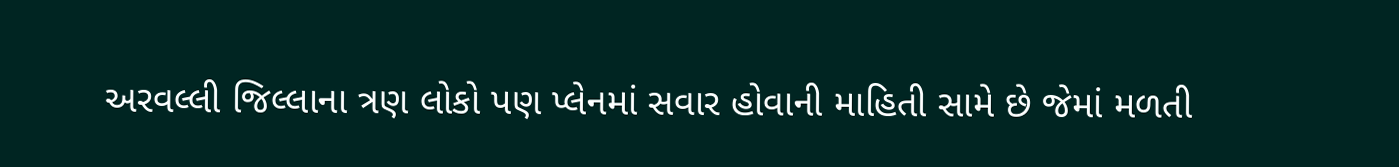અરવલ્લી જિલ્લાના ત્રણ લોકો પણ પ્લેનમાં સવાર હોવાની માહિતી સામે છે જેમાં મળતી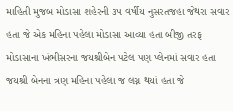માહિતી મુજબ મોડાસા શહેરની ૩૫ વર્ષીય નુસરતજહા જેથરા સવાર હતા જે એક મહિના પહેલા મોડાસા આવ્યા હતા બીજી તરફ મોડાસાના ખંભીસરના જયશ્રીબેન પટેલ પણ પ્લેનમાં સવાર હતા જયશ્રી બેનના ત્રણ મહિના પહેલા જ લગ્ન થયાં હતા જે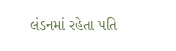લંડનમાં રહેતા પતિ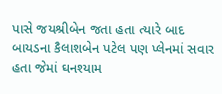પાસે જયશ્રીબેન જતા હતા ત્યારે બાદ બાયડના કૈલાશબેન પટેલ પણ પ્લેનમાં સવાર હતા જેમાં ઘનશ્યામ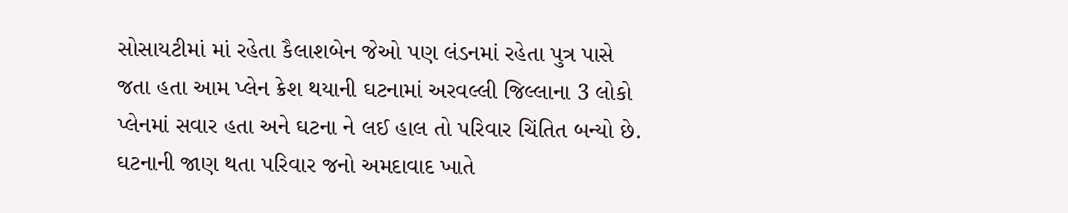સોસાયટીમાં માં રહેતા કૈલાશબેન જેઓ પણ લંડનમાં રહેતા પુત્ર પાસે જતા હતા આમ પ્લેન ક્રેશ થયાની ઘટનામાં અરવલ્લી જિલ્લાના 3 લોકો પ્લેનમાં સવાર હતા અને ઘટના ને લઈ હાલ તો પરિવાર ચિંતિત બન્યો છે. ઘટનાની જાણ થતા પરિવાર જનો અમદાવાદ ખાતે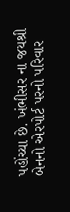પહોંચ્યા છે. ખંભીસર ના જયશ્રી બેનનો એરપોર્ટ પરનો પરિવાર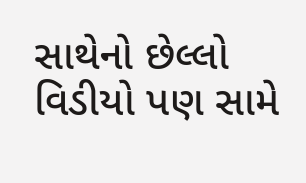સાથેનો છેલ્લો વિડીયો પણ સામે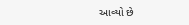આવ્યો છે